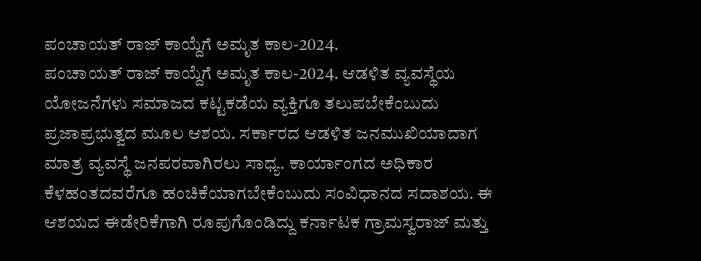ಪಂಚಾಯತ್ ರಾಜ್ ಕಾಯ್ದೆಗೆ ಅಮೃತ ಕಾಲ-2024.
ಪಂಚಾಯತ್ ರಾಜ್ ಕಾಯ್ದೆಗೆ ಅಮೃತ ಕಾಲ-2024. ಆಡಳಿತ ವ್ಯವಸ್ಥೆಯ ಯೋಜನೆಗಳು ಸಮಾಜದ ಕಟ್ಟಕಡೆಯ ವ್ಯಕ್ತಿಗೂ ತಲುಪಬೇಕೆಂಬುದು ಪ್ರಜಾಪ್ರಭುತ್ವದ ಮೂಲ ಆಶಯ. ಸರ್ಕಾರದ ಆಡಳಿತ ಜನಮುಖಿಯಾದಾಗ ಮಾತ್ರ ವ್ಯವಸ್ಥೆ ಜನಪರವಾಗಿರಲು ಸಾಧ್ಯ. ಕಾರ್ಯಾಂಗದ ಅಧಿಕಾರ ಕೆಳಹಂತದವರೆಗೂ ಹಂಚಿಕೆಯಾಗಬೇಕೆಂಬುದು ಸಂವಿಧಾನದ ಸದಾಶಯ. ಈ ಆಶಯದ ಈಡೇರಿಕೆಗಾಗಿ ರೂಪುಗೊಂಡಿದ್ದು ಕರ್ನಾಟಕ ಗ್ರಾಮಸ್ವರಾಜ್ ಮತ್ತು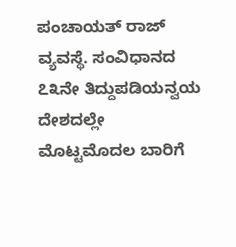ಪಂಚಾಯತ್ ರಾಜ್ ವ್ಯವಸ್ಥೆ. ಸಂವಿಧಾನದ ೭೩ನೇ ತಿದ್ದುಪಡಿಯನ್ವಯ ದೇಶದಲ್ಲೇ ಮೊಟ್ಟಮೊದಲ ಬಾರಿಗೆ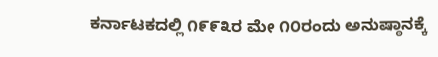ಕರ್ನಾಟಕದಲ್ಲಿ ೧೯೯೩ರ ಮೇ ೧೦ರಂದು ಅನುಷ್ಠಾನಕ್ಕೆ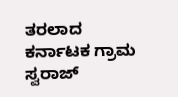ತರಲಾದ ಕರ್ನಾಟಕ ಗ್ರಾಮ ಸ್ವರಾಜ್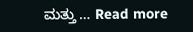ಮತ್ತು … Read more